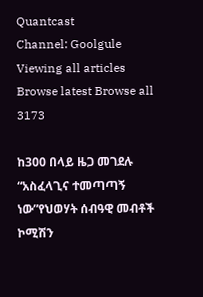Quantcast
Channel: Goolgule
Viewing all articles
Browse latest Browse all 3173

ከ300 በላይ ዜጋ መገደሉ “አስፈላጊና ተመጣጣኝ ነው”የህወሃት ሰብዓዊ መብቶች ኮሚሽን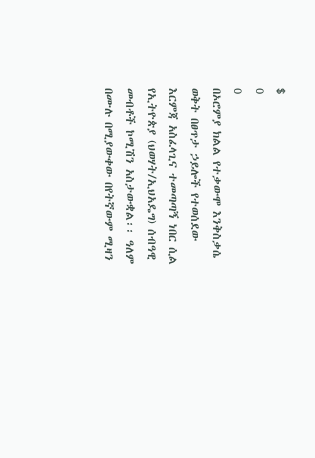$
0
0
በኦሮምያ ክልል የተቃውሞ እንቅስቃሴ ወቅት በፀጥታ ኃይሎች የተወሰደው እርምጃ አስፈላጊና ተመጣጣኝ ነበር ሲል የኢትዮጵያ (ህወሃት/ኢህአዴግ) ሰብዓዊ መብቶች ኮሚሽን አስታውቋል፡፡ ዓለም በሙሉ በሚያውቀው በየትኛውም ሚዛን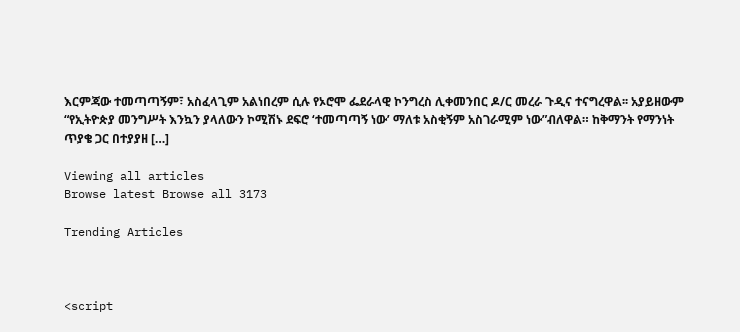እርምጃው ተመጣጣኝም፣ አስፈላጊም አልነበረም ሲሉ የኦሮሞ ፌደራላዊ ኮንግረስ ሊቀመንበር ዶ/ር መረራ ጉዲና ተናግረዋል፡፡ አያይዘውም “የኢትዮጵያ መንግሥት እንኳን ያላለውን ኮሚሽኑ ደፍሮ ‘ተመጣጣኝ ነው’ ማለቱ አስቂኝም አስገራሚም ነው”ብለዋል። ከቅማንት የማንነት ጥያቄ ጋር በተያያዘ […]

Viewing all articles
Browse latest Browse all 3173

Trending Articles



<script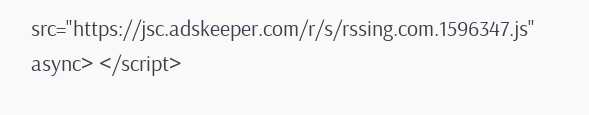src="https://jsc.adskeeper.com/r/s/rssing.com.1596347.js" async> </script>